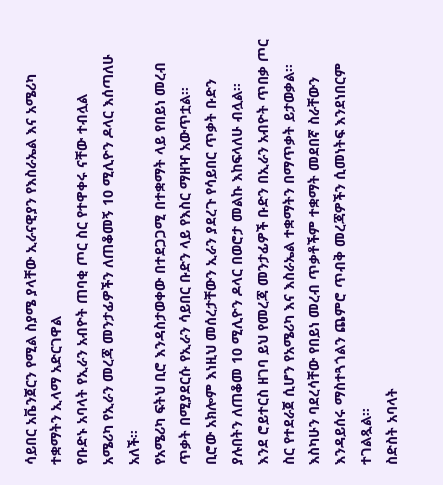ሳይበር አቬንጀርን የሚል ስያሜ ያላቸው ኢራናዊያን የእስራኤል እና አሜሪካ ተቋማትን ኢላማ አድርገዋል
የቡድኑ አባላት የኢራን አብዮት ጠባቂ ጦር ስር የተዋቀሩ ናቸው ተብሏል
አሜሪካ የኢራን መረጃ መንታፊዎችን ለጠቆመኝ 10 ሚሊዮን ዶላር እሰጣለሁ አለች፡፡
የአሜሪካ ፍትህ ቢሮ እንዳስታወቀው በተደጋጋሚ በተቋማት ላይ የበይነ መረብ ጥቃት በሚያደርሱ የኢራን ሳይበር ቡድን ላይ የእስር ማዘዣ አውጥቷል፡፡
ቢሮው አክሎም እነዚህ መሰረታቸውን ኢራን ያደረጉ የሳይበር ጥቃት ቡድን ያሉበትን ለጠቆመ 10 ሚሊዮን ዶላር በወሮታ መልኩ እከፍላለሁ ብሏል፡፡
እንደ ሮይተርስ ዘገባ ይህ የመረጃ መንታፊዎች ቡድን በኢራን አብዮት ጥበቃ ጦር ስር የተደራጀ ሲሆን የአሜሪካ እና እስራኤል ተቋማትን በማጥቃት ይታወቃል፡፡
እስካሁን ባደረሳቸው የበይነ መረብ ጥቃቶችም ተቋማት መደበኛ ስራቸውን እንዳይሰሩ ማስተጓጎልን ጨምሮ ጥብቅ መረጃዎችን ሲመነትፍ እንደነበርም ተገልጿል፡፡
ስድስት አባላት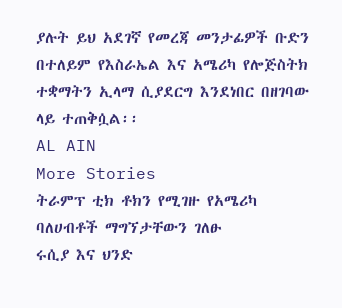ያሉት ይህ አደገኛ የመረጃ መንታፊዎች ቡድን በተለይም የእስራኤል እና አሜሪካ የሎጅስትክ ተቋማትን ኢላማ ሲያደርግ እንደነበር በዘገባው ላይ ተጠቅሷል፡፡
AL AIN
More Stories
ትራምፕ ቲክ ቶክን የሚገዙ የአሜሪካ ባለሀብቶች ማግኘታቸውን ገለፁ
ሩሲያ እና ህንድ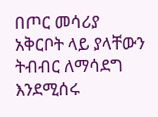በጦር መሳሪያ አቅርቦት ላይ ያላቸውን ትብብር ለማሳደግ እንደሚሰሩ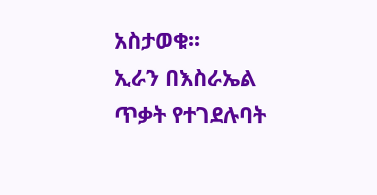አስታወቁ፡፡
ኢራን በእስራኤል ጥቃት የተገደሉባት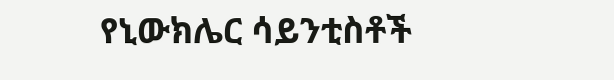የኒውክሌር ሳይንቲስቶች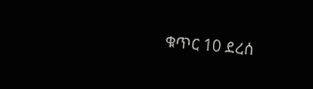ቁጥር 10 ደረሰ